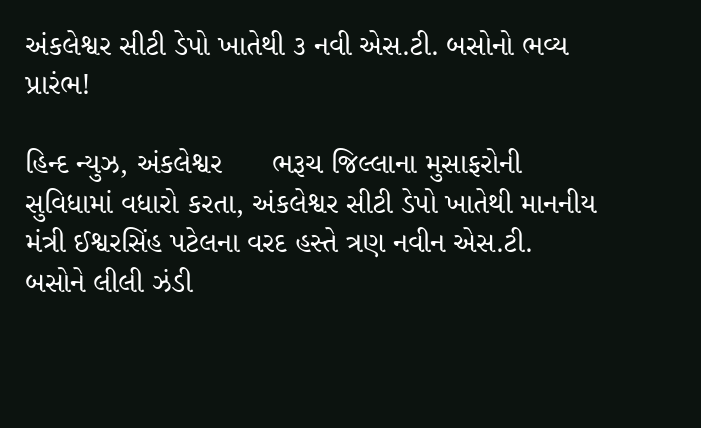અંકલેશ્વર સીટી ડેપો ખાતેથી ૩ નવી એસ.ટી. બસોનો ભવ્ય પ્રારંભ!

હિન્દ ન્યુઝ, અંકલેશ્વર      ભરૂચ જિલ્લાના મુસાફરોની સુવિધામાં વધારો કરતા, અંકલેશ્વર સીટી ડેપો ખાતેથી માનનીય મંત્રી ઈશ્વરસિંહ પટેલના વરદ હસ્તે ત્રણ નવીન એસ.ટી. બસોને લીલી ઝંડી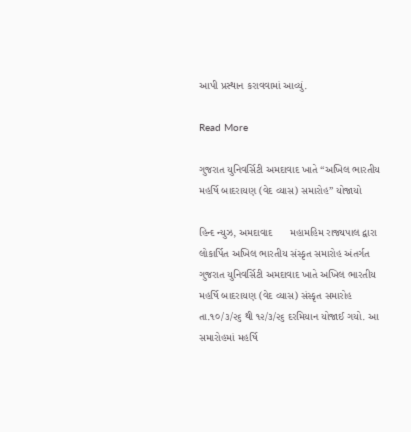આપી પ્રસ્થાન કરાવવામાં આવ્યું.

Read More

ગુજરાત યુનિવર્સિટી અમદાવાદ ખાતે “અખિલ ભારતીય મહર્ષિ બાદરાયણ (વેદ વ્યાસ) સમારોહ” યોજાયો

હિન્દ ન્યુઝ, અમદાવાદ      મહામહિમ રાજ્યપાલ દ્વારા લોકાર્પિત અખિલ ભારતીય સંસ્કૃત સમારોહ અંતર્ગત ગુજરાત યુનિવર્સિટી અમદાવાદ ખાતે અખિલ ભારતીય મહર્ષિ બાદરાયણ (વેદ વ્યાસ) સંસ્કૃત સમારોહ તા.૧૦/૩/૨૬ થી ૧૨/૩/૨૬ દરમિયાન યોજાઈ ગયો. આ સમારોહમાં મહર્ષિ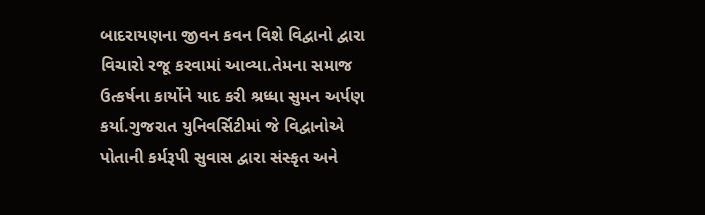બાદરાયણના જીવન કવન વિશે વિદ્વાનો દ્વારા વિચારો રજૂ કરવામાં આવ્યા.તેમના સમાજ ઉત્કર્ષના કાર્યોને યાદ કરી શ્રધ્ધા સુમન અર્પણ કર્યા.ગુજરાત યુનિવર્સિટીમાં જે વિદ્વાનોએ પોતાની કર્મરૂપી સુવાસ દ્વારા સંસ્કૃત અને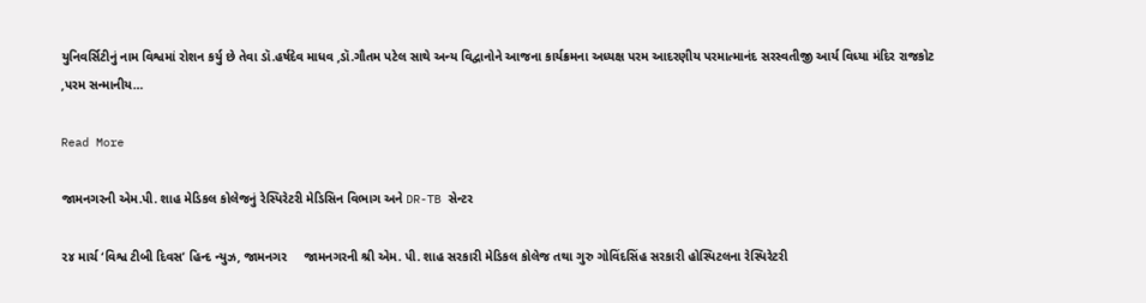યુનિવર્સિટીનું નામ વિશ્વમાં રોશન કર્યુ છે તેવા ડૉ.હર્ષદેવ માધવ ,ડૉ.ગૌતમ પટેલ સાથે અન્ય વિદ્વાનોને આજના કાર્યક્રમના અધ્યક્ષ પરમ આદરણીય પરમાત્માનંદ સરસ્વતીજી આર્ય વિધ્યા મંદિર રાજકોટ ,પરમ સન્માનીય…

Read More

જામનગરની એમ.પી. શાહ મેડિકલ કોલેજનું રેસ્પિરેટરી મેડિસિન વિભાગ અને DR-TB સેન્ટર

૨૪ માર્ચ ‘વિશ્વ ટીબી દિવસ’ હિન્દ ન્યુઝ, જામનગર     જામનગરની શ્રી એમ. પી. શાહ સરકારી મેડિકલ કોલેજ તથા ગુરુ ગોવિંદસિંહ સરકારી હોસ્પિટલના રેસ્પિરેટરી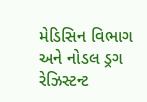મેડિસિન વિભાગ અને નોડલ ડ્રગ રેઝિસ્ટન્ટ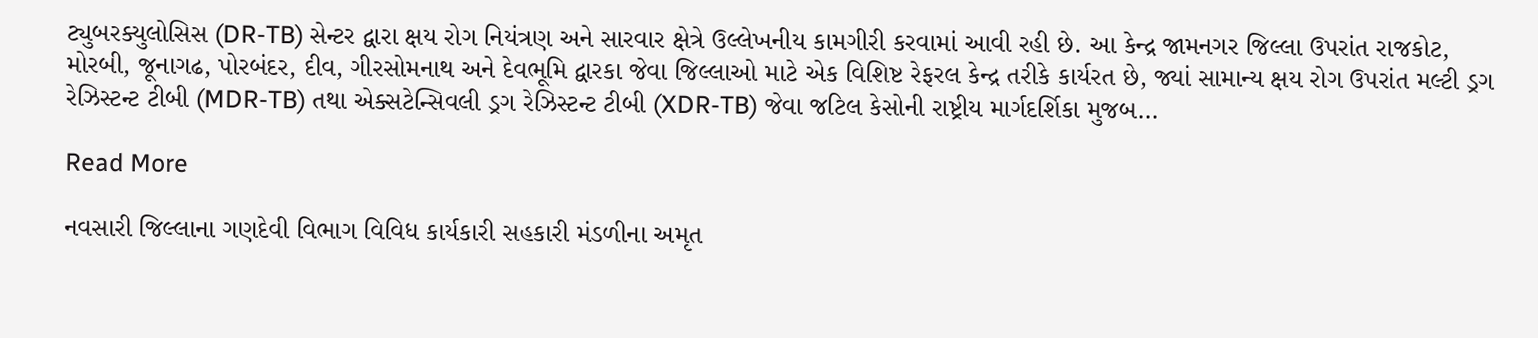ટ્યુબરક્યુલોસિસ (DR-TB) સેન્ટર દ્વારા ક્ષય રોગ નિયંત્રણ અને સારવાર ક્ષેત્રે ઉલ્લેખનીય કામગીરી કરવામાં આવી રહી છે. આ કેન્દ્ર જામનગર જિલ્લા ઉપરાંત રાજકોટ, મોરબી, જૂનાગઢ, પોરબંદર, દીવ, ગીરસોમનાથ અને દેવભૂમિ દ્વારકા જેવા જિલ્લાઓ માટે એક વિશિષ્ટ રેફરલ કેન્દ્ર તરીકે કાર્યરત છે, જ્યાં સામાન્ય ક્ષય રોગ ઉપરાંત મલ્ટી ડ્રગ રેઝિસ્ટન્ટ ટીબી (MDR-TB) તથા એક્સટેન્સિવલી ડ્રગ રેઝિસ્ટન્ટ ટીબી (XDR-TB) જેવા જટિલ કેસોની રાષ્ટ્રીય માર્ગદર્શિકા મુજબ…

Read More

નવસારી જિલ્લાના ગણદેવી વિભાગ વિવિધ કાર્યકારી સહકારી મંડળીના અમૃત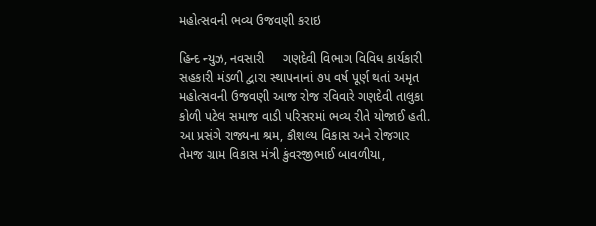મહોત્સવની ભવ્ય ઉજવણી કરાઇ

હિન્દ ન્યુઝ, નવસારી     ગણદેવી વિભાગ વિવિધ કાર્યકારી સહકારી મંડળી દ્વારા સ્થાપનાનાં ૭૫ વર્ષ પૂર્ણ થતાં અમૃત મહોત્સવની ઉજવણી આજ રોજ રવિવારે ગણદેવી તાલુકા કોળી પટેલ સમાજ વાડી પરિસરમાં ભવ્ય રીતે યોજાઈ હતી. આ પ્રસંગે રાજ્યના શ્રમ, કૌશલ્ય વિકાસ અને રોજગાર તેમજ ગ્રામ વિકાસ મંત્રી કુંવરજીભાઈ બાવળીયા,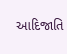આદિજાતિ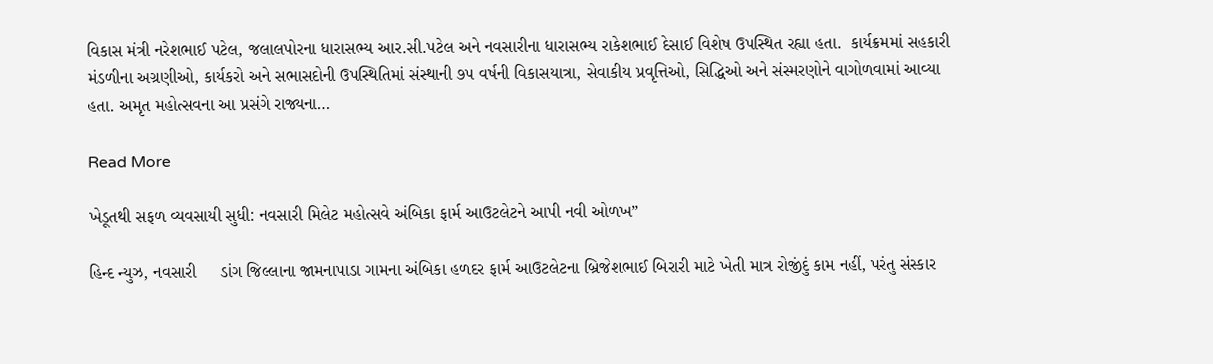વિકાસ મંત્રી નરેશભાઈ પટેલ, જલાલપોરના ધારાસભ્ય આર.સી.પટેલ અને નવસારીના ધારાસભ્ય રાકેશભાઈ દેસાઈ વિશેષ ઉપસ્થિત રહ્યા હતા.  કાર્યક્રમમાં સહકારી મંડળીના અગ્રણીઓ, કાર્યકરો અને સભાસદોની ઉપસ્થિતિમાં સંસ્થાની ૭૫ વર્ષની વિકાસયાત્રા, સેવાકીય પ્રવૃત્તિઓ, સિદ્ધિઓ અને સંસ્મરણોને વાગોળવામાં આવ્યા હતા. અમૃત મહોત્સવના આ પ્રસંગે રાજ્યના…

Read More

ખેડૂતથી સફળ વ્યવસાયી સુધી: નવસારી મિલેટ મહોત્સવે અંબિકા ફાર્મ આઉટલેટને આપી નવી ઓળખ”

હિન્દ ન્યુઝ, નવસારી     ડાંગ જિલ્લાના જામનાપાડા ગામના અંબિકા હળદર ફાર્મ આઉટલેટના બ્રિજેશભાઈ બિરારી માટે ખેતી માત્ર રોજીંદું કામ નહીં, પરંતુ સંસ્કાર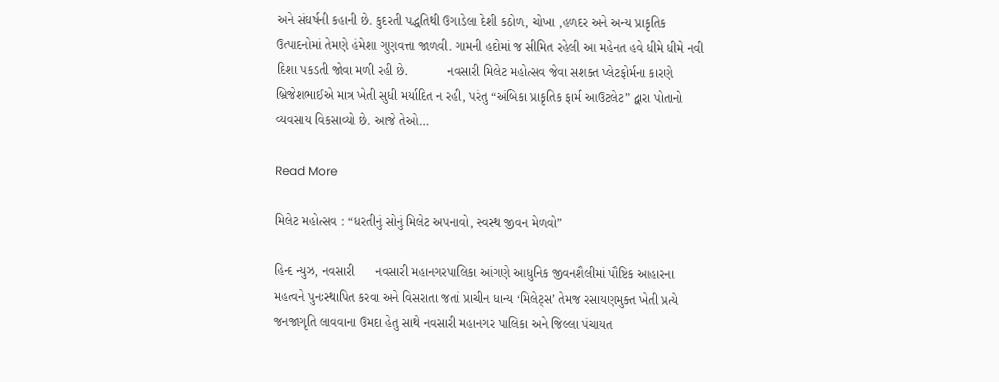અને સંઘર્ષની કહાની છે. કુદરતી પદ્ધતિથી ઉગાડેલા દેશી કઠોળ, ચોખા ,હળદર અને અન્ય પ્રાકૃતિક ઉત્પાદનોમાં તેમણે હંમેશા ગુણવત્તા જાળવી. ગામની હદોમાં જ સીમિત રહેલી આ મહેનત હવે ધીમે ધીમે નવી દિશા પકડતી જોવા મળી રહી છે.           નવસારી મિલેટ મહોત્સવ જેવા સશક્ત પ્લેટફોર્મના કારણે બ્રિજેશભાઈએ માત્ર ખેતી સુધી મર્યાદિત ન રહી, પરંતુ “અંબિકા પ્રાકૃતિક ફાર્મ આઉટલેટ” દ્વારા પોતાનો વ્યવસાય વિકસાવ્યો છે. આજે તેઓ…

Read More

મિલેટ મહોત્સવ : “ધરતીનું સોનું મિલેટ અપનાવો, સ્વસ્થ જીવન મેળવો”

હિન્દ ન્યુઝ, નવસારી      નવસારી મહાનગરપાલિકા આંગણે આધુનિક જીવનશૈલીમાં પૌષ્ટિક આહારના મહત્વને પુનઃસ્થાપિત કરવા અને વિસરાતા જતાં પ્રાચીન ધાન્ય ‘મિલેટ્સ’ તેમજ રસાયણમુક્ત ખેતી પ્રત્યે જનજાગૃતિ લાવવાના ઉમદા હેતુ સાથે નવસારી મહાનગર પાલિકા અને જિલ્લા પંચાયત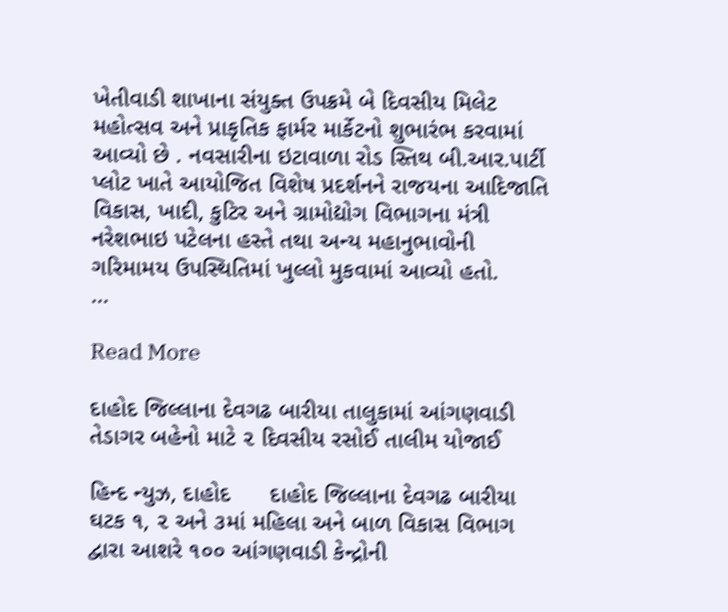ખેતીવાડી શાખાના સંયુક્ત ઉપક્રમે બે દિવસીય મિલેટ મહોત્સવ અને પ્રાકૃતિક ફાર્મર માર્કેટનો શુભારંભ કરવામાં આવ્યો છે . નવસારીના ઇટાવાળા રોડ સ્તિથ બી.આર.પાર્ટી પ્લોટ ખાતે આયોજિત વિશેષ પ્રદર્શનને રાજયના આદિજાતિ વિકાસ, ખાદી, કુટિર અને ગ્રામોદ્યોગ વિભાગના મંત્રી નરેશભાઇ પટેલના હસ્તે તથા અન્ય મહાનુભાવોની ગરિમામય ઉપસ્થિતિમાં ખુલ્લો મુકવામાં આવ્યો હતો.            …

Read More

દાહોદ જિલ્લાના દેવગઢ બારીયા તાલુકામાં આંગણવાડી તેડાગર બહેનો માટે ૨ દિવસીય રસોઈ તાલીમ યોજાઈ

હિન્દ ન્યુઝ, દાહોદ      દાહોદ જિલ્લાના દેવગઢ બારીયા ઘટક ૧, ૨ અને ૩માં મહિલા અને બાળ વિકાસ વિભાગ દ્વારા આશરે ૧૦૦ આંગણવાડી કેન્દ્રોની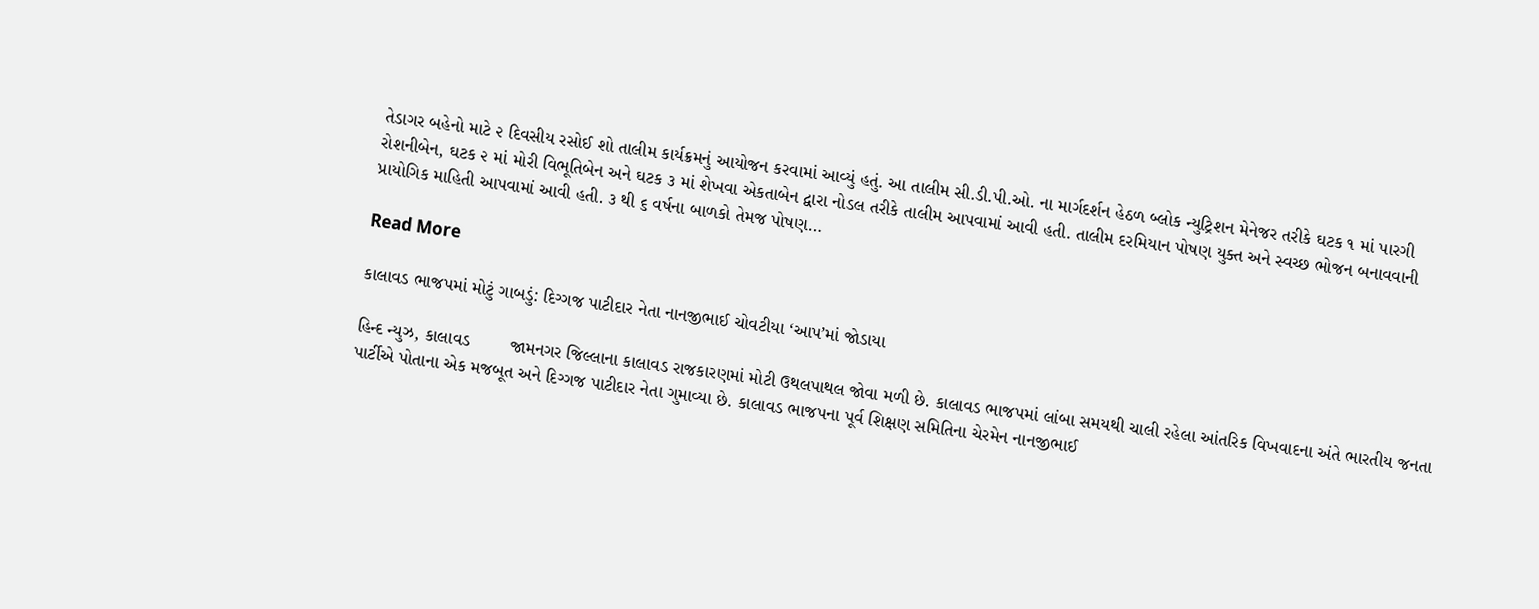તેડાગર બહેનો માટે ૨ દિવસીય રસોઈ શો તાલીમ કાર્યક્રમનું આયોજન કરવામાં આવ્યું હતું. આ તાલીમ સી.ડી.પી.ઓ. ના માર્ગદર્શન હેઠળ બ્લોક ન્યુટ્રિશન મેનેજર તરીકે ઘટક ૧ માં પારગી રોશનીબેન, ઘટક ૨ માં મોરી વિભૂતિબેન અને ઘટક ૩ માં શેખવા એકતાબેન દ્વારા નોડલ તરીકે તાલીમ આપવામાં આવી હતી. તાલીમ દરમિયાન પોષણ યુક્ત અને સ્વચ્છ ભોજન બનાવવાની પ્રાયોગિક માહિતી આપવામાં આવી હતી. ૩ થી ૬ વર્ષના બાળકો તેમજ પોષણ…

Read More

કાલાવડ ભાજપમાં મોટું ગાબડું: દિગ્ગજ પાટીદાર નેતા નાનજીભાઈ ચોવટીયા ‘આપ’માં જોડાયા

હિન્દ ન્યુઝ, કાલાવડ        જામનગર જિલ્લાના કાલાવડ રાજકારણમાં મોટી ઉથલપાથલ જોવા મળી છે. કાલાવડ ભાજપમાં લાંબા સમયથી ચાલી રહેલા આંતરિક વિખવાદના અંતે ભારતીય જનતા પાર્ટીએ પોતાના એક મજબૂત અને દિગ્ગજ પાટીદાર નેતા ગુમાવ્યા છે. કાલાવડ ભાજપના પૂર્વ શિક્ષણ સમિતિના ચેરમેન નાનજીભાઈ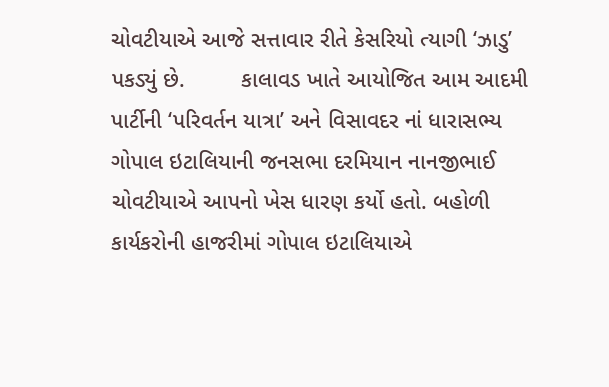ચોવટીયાએ આજે સત્તાવાર રીતે કેસરિયો ત્યાગી ‘ઝાડુ’ પકડ્યું છે.         કાલાવડ ખાતે આયોજિત આમ આદમી પાર્ટીની ‘પરિવર્તન યાત્રા’ અને વિસાવદર નાં ધારાસભ્ય ગોપાલ ઇટાલિયાની જનસભા દરમિયાન નાનજીભાઈ ચોવટીયાએ આપનો ખેસ ધારણ કર્યો હતો. બહોળી કાર્યકરોની હાજરીમાં ગોપાલ ઇટાલિયાએ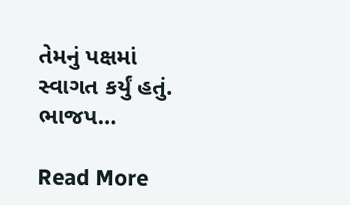તેમનું પક્ષમાં સ્વાગત કર્યું હતું. ભાજપ…

Read More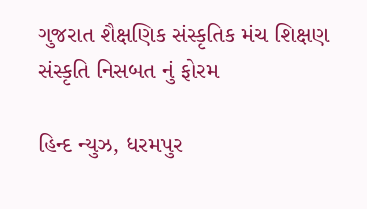ગુજરાત શૈક્ષણિક સંસ્કૃતિક મંચ શિક્ષણ સંસ્કૃતિ નિસબત નું ફોરમ

હિન્દ ન્યુઝ, ધરમપુર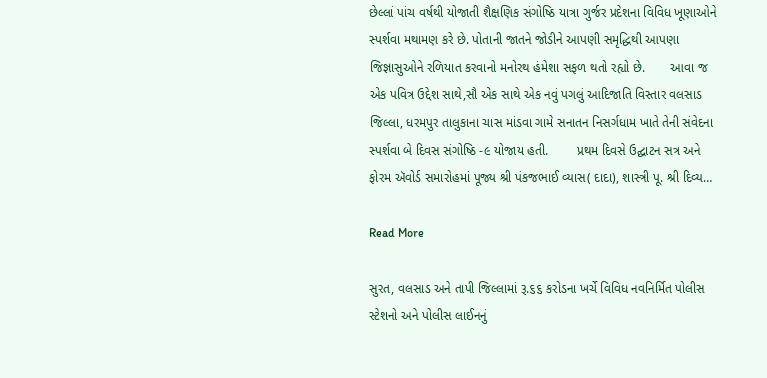છેલ્લાં પાંચ વર્ષથી યોજાતી શૈક્ષણિક સંગોષ્ઠિ યાત્રા ગુર્જર પ્રદેશના વિવિધ ખૂણાઓને સ્પર્શવા મથામણ કરે છે. પોતાની જાતને જોડીને આપણી સમૃદ્ધિથી આપણા જિજ્ઞાસુઓને રળિયાત કરવાનો મનોરથ હંમેશા સફળ થતો રહ્યો છે.       આવા જ એક પવિત્ર ઉદ્દેશ સાથે,સૌ એક સાથે એક નવું પગલું આદિજાતિ વિસ્તાર વલસાડ જિલ્લા, ધરમપુર તાલુકાના ચાસ માંડવા ગામે સનાતન નિસર્ગધામ ખાતે તેની સંવેદના સ્પર્શવા બે દિવસ સંગોષ્ઠિ -૯ યોજાય હતી.        પ્રથમ દિવસે ઉદ્ઘાટન સત્ર અને ફોરમ ઍવોર્ડ સમારોહમાં પૂજ્ય શ્રી પંકજભાઈ વ્યાસ( દાદા), શાસ્ત્રી પૂ. શ્રી દિવ્ય…

Read More

સુરત, વલસાડ અને તાપી જિલ્લામાં રૂ.૬૬ કરોડના ખર્ચે વિવિધ નવનિર્મિત પોલીસ સ્ટેશનો અને પોલીસ લાઈનનું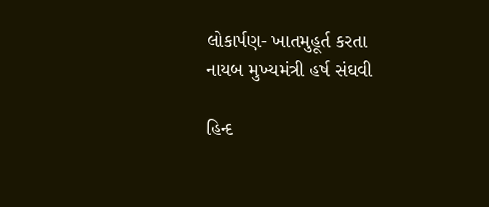લોકાર્પણ- ખાતમુહૂર્ત કરતા નાયબ મુખ્યમંત્રી હર્ષ સંઘવી

હિન્દ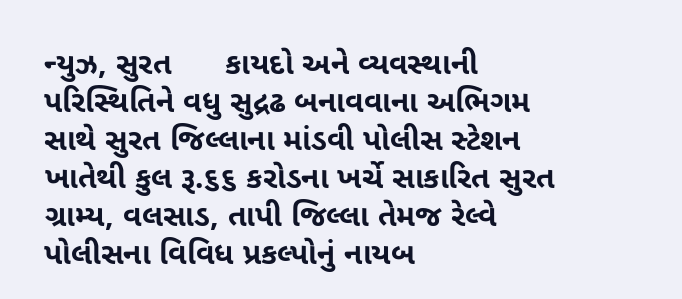ન્યુઝ, સુરત      કાયદો અને વ્યવસ્થાની પરિસ્થિતિને વધુ સુદ્રઢ બનાવવાના અભિગમ સાથે સુરત જિલ્લાના માંડવી પોલીસ સ્ટેશન ખાતેથી કુલ રૂ.૬૬ કરોડના ખર્ચે સાકારિત સુરત ગ્રામ્ય, વલસાડ, તાપી જિલ્લા તેમજ રેલ્વે પોલીસના વિવિધ પ્રકલ્પોનું નાયબ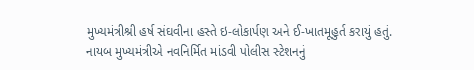મુખ્યમંત્રીશ્રી હર્ષ સંઘવીના હસ્તે ઇ-લોકાર્પણ અને ઈ-ખાતમૂહુર્ત કરાયું હતું.    નાયબ મુખ્યમંત્રીએ નવનિર્મિત માંડવી પોલીસ સ્ટેશનનું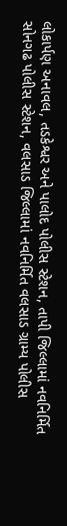લોકાર્પણ અનાવલ, તડકેશ્વર અને પાલોદ પોલીસ સ્ટેશન, તાપી જિલ્લામાં નવનિર્મિત સોનગઢ પોલીસ સ્ટેશન, વલસાડ જિલ્લામાં નવનિર્મિત વલસાડ ગ્રામ્ય પોલીસ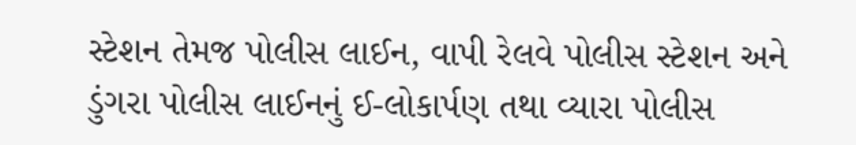સ્ટેશન તેમજ પોલીસ લાઈન, વાપી રેલવે પોલીસ સ્ટેશન અને ડુંગરા પોલીસ લાઈનનું ઈ-લોકાર્પણ તથા વ્યારા પોલીસ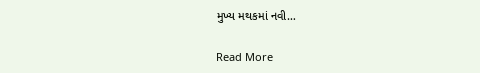મુખ્ય મથકમાં નવી…

Read More